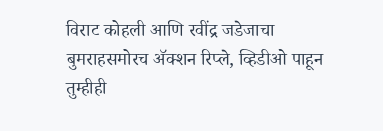विराट कोहली आणि रवींद्र जडेजाचा बुमराहसमोरच अ‍ॅक्शन रिप्ले, व्हिडीओ पाहून तुम्हीही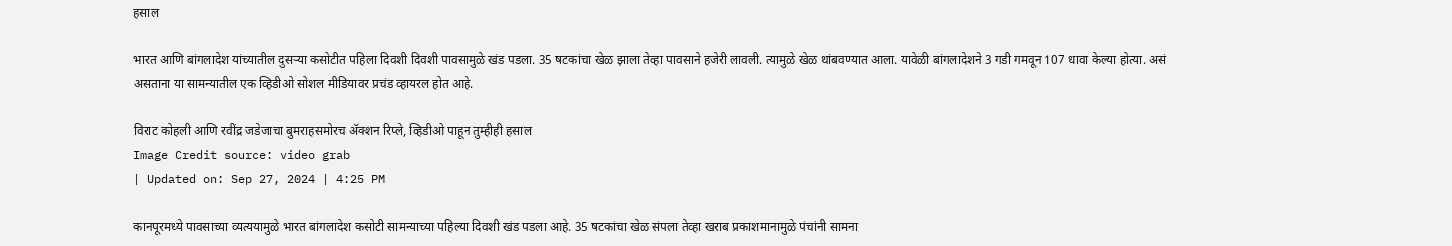हसाल

भारत आणि बांगलादेश यांच्यातील दुसऱ्या कसोटीत पहिला दिवशी दिवशी पावसामुळे खंड पडला. 35 षटकांचा खेळ झाला तेव्हा पावसाने हजेरी लावली. त्यामुळे खेळ थांबवण्यात आला. यावेळी बांगलादेशने 3 गडी गमवून 107 धावा केल्या होत्या. असं असताना या सामन्यातील एक व्हिडीओ सोशल मीडियावर प्रचंड व्हायरल होत आहे.

विराट कोहली आणि रवींद्र जडेजाचा बुमराहसमोरच अ‍ॅक्शन रिप्ले, व्हिडीओ पाहून तुम्हीही हसाल
Image Credit source: video grab
| Updated on: Sep 27, 2024 | 4:25 PM

कानपूरमध्ये पावसाच्या व्यत्ययामुळे भारत बांगलादेश कसोटी सामन्याच्या पहिल्या दिवशी खंड पडला आहे. 35 षटकांचा खेळ संपला तेव्हा खराब प्रकाशमानामुळे पंचांनी सामना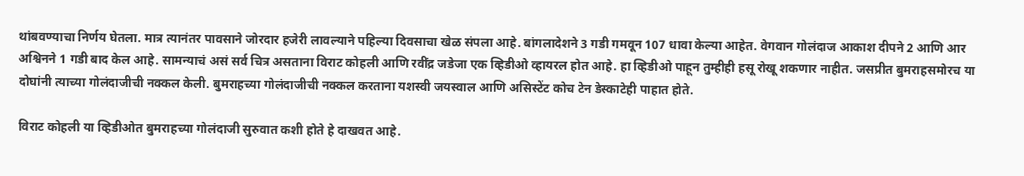थांबवण्याचा निर्णय घेतला. मात्र त्यानंतर पावसाने जोरदार हजेरी लावल्याने पहिल्या दिवसाचा खेळ संपला आहे. बांगलादेशने 3 गडी गमवून 107 धावा केल्या आहेत. वेगवान गोलंदाज आकाश दीपने 2 आणि आर अश्विनने 1 गडी बाद केल आहे. सामन्याचं असं सर्व चित्र असताना विराट कोहली आणि रवींद्र जडेजा एक व्हिडीओ व्हायरल होत आहे. हा व्हिडीओ पाहून तुम्हीही हसू रोखू शकणार नाहीत. जसप्रीत बुमराहसमोरच या दोघांनी त्याच्या गोलंदाजीची नक्कल केली. बुमराहच्या गोलंदाजीची नक्कल करताना यशस्वी जयस्वाल आणि असिस्टेंट कोच टेन डेस्काटेही पाहात होते.

विराट कोहली या व्हिडीओत बुमराहच्या गोलंदाजी सुरुवात कशी होते हे दाखवत आहे.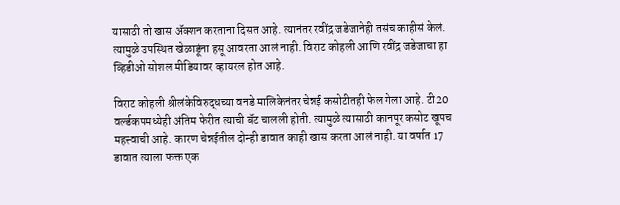यासाठी तो खास अ‍ॅक्शन करताना दिसत आहे. त्यानंतर रवींद्र जडेजानेही तसंच काहीसं केलं. त्यामुळे उपस्थित खेळाडूंना हसू आवरता आलं नाही. विराट कोहली आणि रवींद्र जडेजाचा हा व्हिडीओ सोशल मीडियावर व्हायरल होत आहे.

विराट कोहली श्रीलंकेविरुद्धच्या वनडे मालिकेनंतर चेन्नई कसोटीतही फेल गेला आहे. टी20 वर्ल्डकपमध्येही अंतिम फेरीत त्याची बॅट चालली होती. त्यामुळे त्यासाठी कानपूर कसोट खूपच महत्त्वाची आहे. कारण चेन्नईतील दोन्ही डावात काही खास करता आलं नाही. या वर्षात 17 डावात त्याला फक्त एक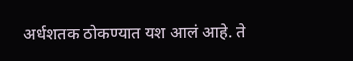अर्धशतक ठोकण्यात यश आलं आहे. ते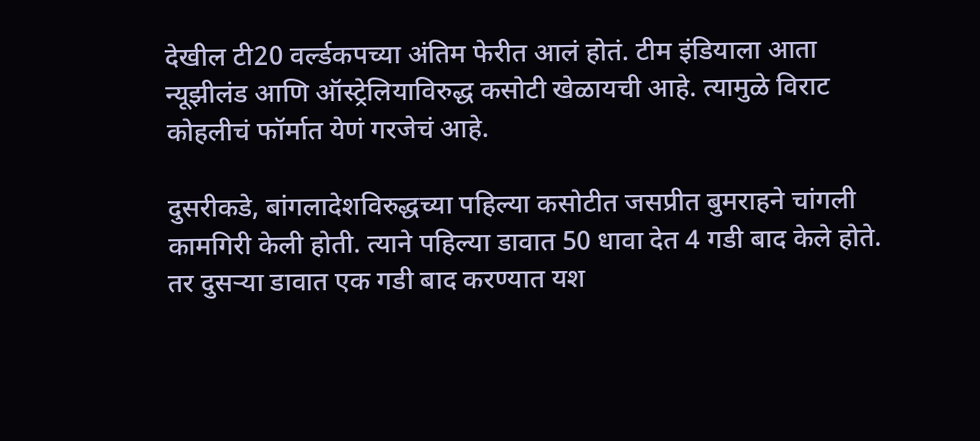देखील टी20 वर्ल्डकपच्या अंतिम फेरीत आलं होतं. टीम इंडियाला आता न्यूझीलंड आणि ऑस्ट्रेलियाविरुद्ध कसोटी खेळायची आहे. त्यामुळे विराट कोहलीचं फॉर्मात येणं गरजेचं आहे.

दुसरीकडे, बांगलादेशविरुद्धच्या पहिल्या कसोटीत जसप्रीत बुमराहने चांगली कामगिरी केली होती. त्याने पहिल्या डावात 50 धावा देत 4 गडी बाद केले होते. तर दुसऱ्या डावात एक गडी बाद करण्यात यश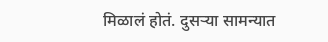मिळालं होतं. दुसऱ्या सामन्यात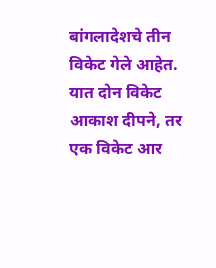बांगलादेशचे तीन विकेट गेले आहेत. यात दोन विकेट आकाश दीपने, तर एक विकेट आर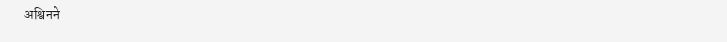अश्विनने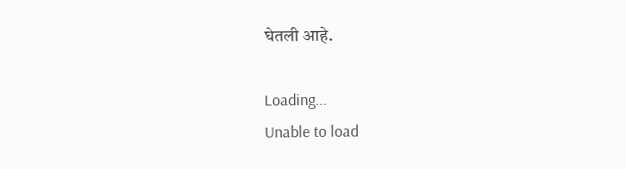घेतली आहे.

Loading...
Unable to load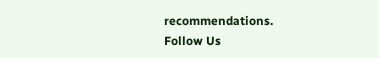recommendations.
Follow Us